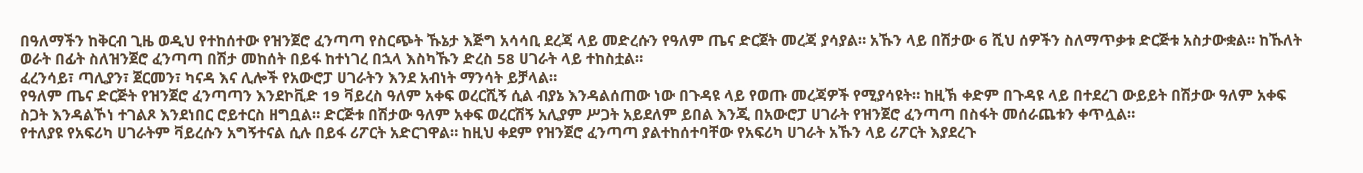በዓለማችን ከቅርብ ጊዜ ወዲህ የተከሰተው የዝንጀሮ ፈንጣጣ የስርጭት ኹኔታ እጅግ አሳሳቢ ደረጃ ላይ መድረሱን የዓለም ጤና ድርጀት መረጃ ያሳያል። አኹን ላይ በሽታው 6 ሺህ ሰዎችን ስለማጥቃቱ ድርጅቱ አስታውቋል። ከኹለት ወራት በፊት ስለዝንጀሮ ፈንጣጣ በሽታ መከሰት በይፋ ከተነገረ በኋላ እስካኹን ድረስ 58 ሀገራት ላይ ተከስቷል።
ፈረንሳይ፣ ጣሊያን፣ ጀርመን፣ ካናዳ እና ሊሎች የአውሮፓ ሀገራትን እንደ አብነት ማንሳት ይቻላል።
የዓለም ጤና ድርጅት የዝንጀሮ ፈንጣጣን እንደኮቪድ 19 ቫይረስ ዓለም አቀፍ ወረርሺኝ ሲል ብያኔ እንዳልሰጠው ነው በጉዳዩ ላይ የወጡ መረጃዎች የሚያሳዩት። ከዚኽ ቀድም በጉዳዩ ላይ በተደረገ ውይይት በሽታው ዓለም አቀፍ ስጋት እንዳልኾነ ተገልጾ እንደነበር ሮይተርስ ዘግቧል። ድርጅቱ በሽታው ዓለም አቀፍ ወረርሽኝ አሊያም ሥጋት አይደለም ይበል እንጂ በአውሮፓ ሀገራት የዝንጀሮ ፈንጣጣ በስፋት መሰራጨቱን ቀጥሏል።
የተለያዩ የአፍሪካ ሀገራትም ቫይረሱን አግኝተናል ሲሉ በይፋ ሪፖርት አድርገዋል። ከዚህ ቀደም የዝንጀሮ ፈንጣጣ ያልተከሰተባቸው የአፍሪካ ሀገራት አኹን ላይ ሪፖርት እያደረጉ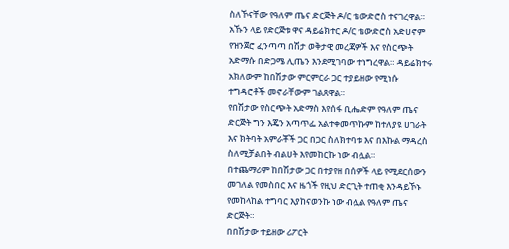ስለኾናቸው የዓለም ጤና ድርጅት ዶ/ር ቴውድሮስ ተናገረዋል።
አኹን ላይ የድርጅቱ ዋና ዳይሬክተር ዶ/ር ቴውድሮስ አድሀኖም የዝንጀሮ ፈንጣጣ በሽታ ወቅታዊ መረጃዎች እና የስርጭት አድማሱ በድጋሜ ሊጤን እንደሚገባው ተነግረዋል። ዳይሬክተሩ አክለውም ከበሽታው ምርምርራ ጋር ተያይዘው የሚነሱ ተግዳሮቶች መኖራቸውም ገልጸዋል።
የበሽታው የስርጭት አድማስ እየሰፋ ቢሔድም የዓለም ጤና ድርጅት ግን እጄን አጣጥፌ አልተቀመጥኩም ከተለያዩ ሀገራት እና ክትባት አምራቾች ጋር በጋር ስለክተባቱ እና በእኩል ማዳረስ ስለሚቻልበት ብልሀት እየመከርኩ ነው ብሏል።
በተጨማሪም ከበሽታው ጋር በተያየዘ በሰዎች ላይ የሚደርሰውን መገለል የመስበር እና ዜጎች የዚህ ድርጊት ተጠቂ እንዳይኾኑ የመከላከል ተግባር እያከናወንኩ ነው ብሏል የዓለም ጤና ድርጅት።
በበሽታው ተይዘው ሪፖርት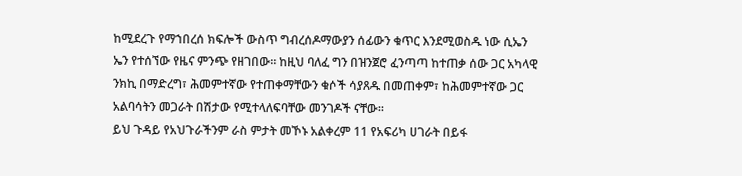ከሚደረጉ የማኀበረሰ ክፍሎች ውስጥ ግብረሰዶማውያን ሰፊውን ቁጥር እንደሚወስዱ ነው ሲኤን ኤን የተሰኘው የዜና ምንጭ የዘገበው። ከዚህ ባለፈ ግን በዝንጀሮ ፈንጣጣ ከተጠቃ ሰው ጋር አካላዊ ንክኪ በማድረግ፣ ሕመምተኛው የተጠቀማቸውን ቁሶች ሳያጸዱ በመጠቀም፣ ከሕመምተኛው ጋር አልባሳትን መጋራት በሽታው የሚተላለፍባቸው መንገዶች ናቸው።
ይህ ጉዳይ የአህጉራችንም ራስ ምታት መኾኑ አልቀረም 11 የአፍሪካ ሀገራት በይፋ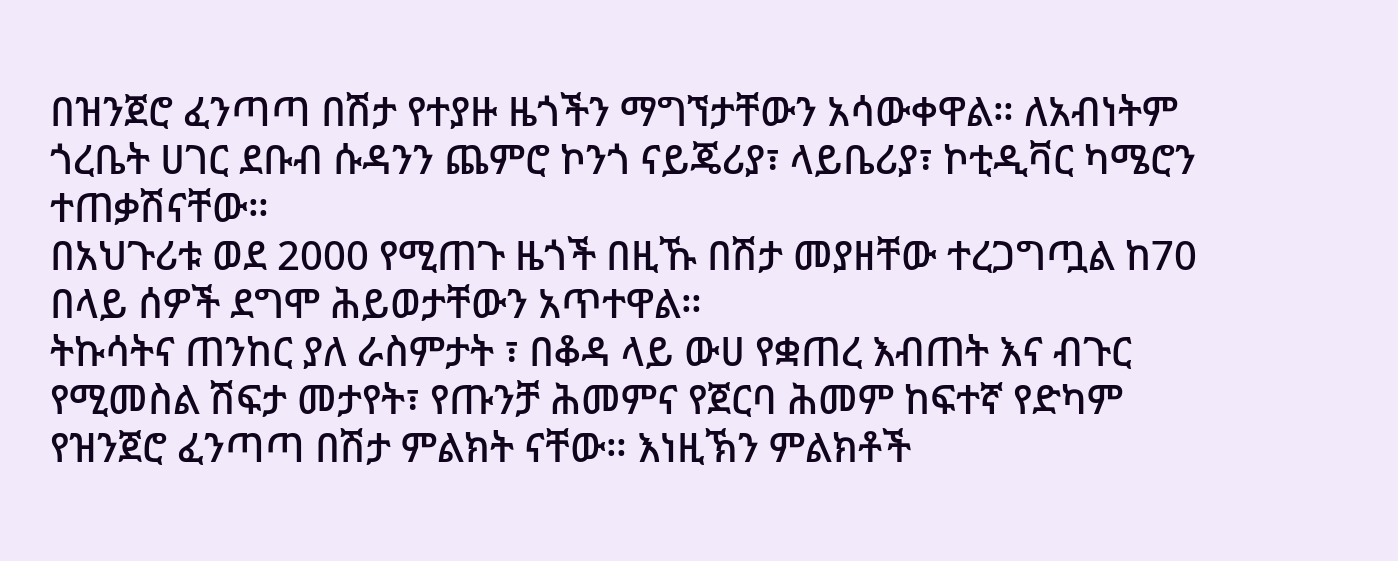በዝንጀሮ ፈንጣጣ በሽታ የተያዙ ዜጎችን ማግኘታቸውን አሳውቀዋል። ለአብነትም ጎረቤት ሀገር ደቡብ ሱዳንን ጨምሮ ኮንጎ ናይጄሪያ፣ ላይቤሪያ፣ ኮቲዲቫር ካሜሮን ተጠቃሽናቸው።
በአህጉሪቱ ወደ 2000 የሚጠጉ ዜጎች በዚኹ በሽታ መያዘቸው ተረጋግጧል ከ70 በላይ ሰዎች ደግሞ ሕይወታቸውን አጥተዋል።
ትኩሳትና ጠንከር ያለ ራስምታት ፣ በቆዳ ላይ ውሀ የቋጠረ እብጠት እና ብጉር የሚመስል ሽፍታ መታየት፣ የጡንቻ ሕመምና የጀርባ ሕመም ከፍተኛ የድካም የዝንጀሮ ፈንጣጣ በሽታ ምልክት ናቸው። እነዚኽን ምልክቶች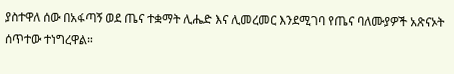ያስተዋለ ሰው በአፋጣኝ ወደ ጤና ተቋማት ሊሔድ እና ሊመረመር እንደሚገባ የጤና ባለሙያዎች አጽናኦት ሰጥተው ተነግረዋል።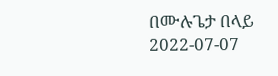በሙሉጌታ በላይ
2022-07-07